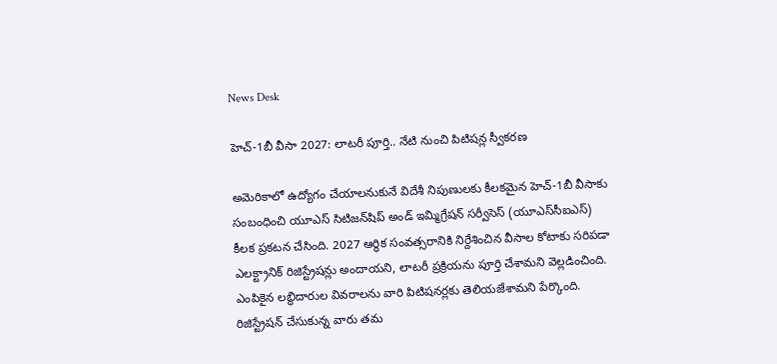News Desk

హెచ్-1బీ వీసా 2027: లాటరీ పూర్తి.. నేటి నుంచి పిటిషన్ల స్వీకరణ

అమెరికాలో ఉద్యోగం చేయాలనుకునే విదేశీ నిపుణులకు కీలకమైన హెచ్-1బీ వీసాకు సంబంధించి యూఎస్ సిటిజన్‌షిప్ అండ్ ఇమ్మిగ్రేషన్ సర్వీసెస్ (యూఎస్‌సీఐఎస్) కీలక ప్రకటన చేసింది. 2027 ఆర్థిక సంవత్సరానికి నిర్దేశించిన వీసాల కోటాకు సరిపడా ఎలక్ట్రానిక్ రిజిస్ట్రేషన్లు అందాయని, లాటరీ ప్రక్రియను పూర్తి చేశామని వెల్లడించింది. ఎంపికైన లబ్ధిదారుల వివరాలను వారి పిటిషనర్లకు తెలియజేశామని పేర్కొంది. రిజిస్ట్రేషన్ చేసుకున్న వారు తమ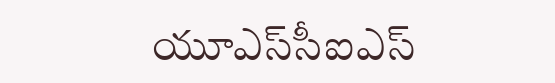యూఎస్‌సీఐఎస్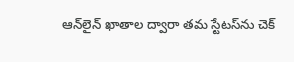ఆన్‌లైన్ ఖాతాల ద్వారా తమ స్టేటస్‌ను చెక్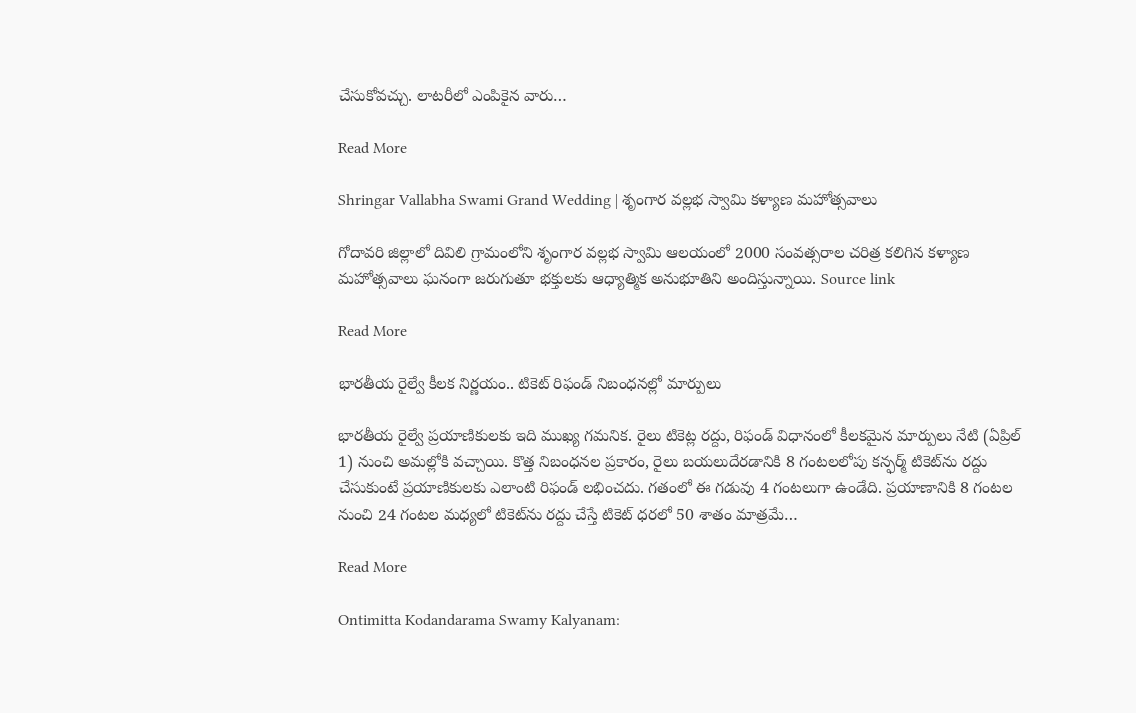చేసుకోవచ్చు. లాటరీలో ఎంపికైన వారు…

Read More

Shringar Vallabha Swami Grand Wedding | శృంగార వల్లభ స్వామి కళ్యాణ మహోత్సవాలు

గోదావరి జిల్లాలో దివిలి గ్రామంలోని శృంగార వల్లభ స్వామి ఆలయంలో 2000 సంవత్సరాల చరిత్ర కలిగిన కళ్యాణ మహోత్సవాలు ఘనంగా జరుగుతూ భక్తులకు ఆధ్యాత్మిక అనుభూతిని అందిస్తున్నాయి. Source link

Read More

భారతీయ రైల్వే కీలక నిర్ణయం.. టికెట్ రిఫండ్ నిబంధనల్లో మార్పులు

భారతీయ రైల్వే ప్రయాణికులకు ఇది ముఖ్య గమనిక. రైలు టికెట్ల రద్దు, రిఫండ్ విధానంలో కీలకమైన మార్పులు నేటి (ఏప్రిల్ 1) నుంచి అమల్లోకి వచ్చాయి. కొత్త నిబంధనల ప్రకారం, రైలు బయలుదేరడానికి 8 గంటలలోపు కన్ఫర్మ్ టికెట్‌ను రద్దు చేసుకుంటే ప్రయాణికులకు ఎలాంటి రిఫండ్ లభించదు. గతంలో ఈ గడువు 4 గంటలుగా ఉండేది. ప్రయాణానికి 8 గంటల నుంచి 24 గంటల మధ్యలో టికెట్‌ను రద్దు చేస్తే టికెట్ ధరలో 50 శాతం మాత్రమే…

Read More

Ontimitta Kodandarama Swamy Kalyanam: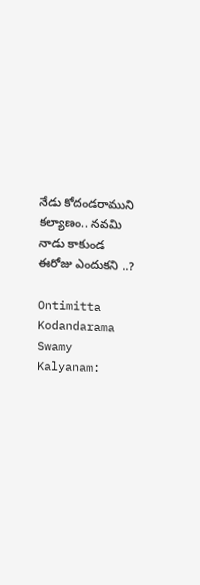నేడు కోదండరాముని కల్యాణం.. నవమి నాడు కాకుండ ఈరోజు ఎందుకని ..?

Ontimitta Kodandarama Swamy Kalyanam: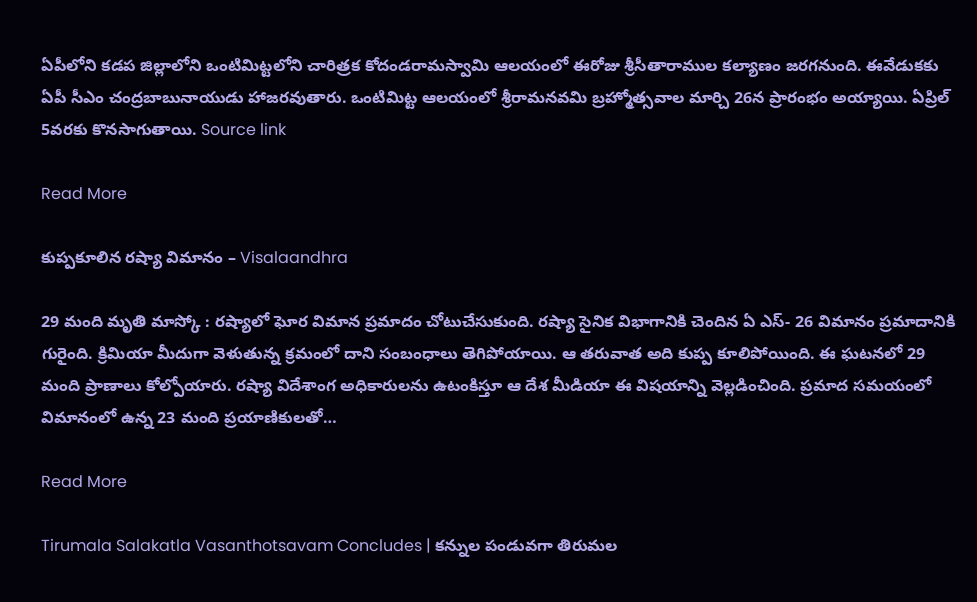ఏపీలోని కడప జిల్లాలోని ఒంటిమిట్టలోని చారిత్రక కోదండరామస్వామి ఆలయంలో ఈరోజు శ్రీసీతారాముల కల్యాణం జరగనుంది. ఈవేడుకకు ఏపీ సీఎం చంద్రబాబునాయుడు హాజరవుతారు. ఒంటిమిట్ట ఆలయంలో శ్రీరామనవమి బ్రహ్మోత్సవాల మార్చి 26న ప్రారంభం అయ్యాయి. ఏప్రిల్ 5వరకు కొనసాగుతాయి. Source link

Read More

కుప్పకూలిన రష్యా విమానం – Visalaandhra

29 మంది మృతి మాస్కో : రష్యాలో ఘోర విమాన ప్రమాదం చోటుచేసుకుంది. రష్యా సైనిక విభాగానికి చెందిన ఏ ఎస్- 26 విమానం ప్రమాదానికి గురైంది. క్రిమియా మీదుగా వెళుతున్న క్రమంలో దాని సంబంధాలు తెగిపోయాయి. ఆ తరువాత అది కుప్ప కూలిపోయింది. ఈ ఘటనలో 29 మంది ప్రాణాలు కోల్పోయారు. రష్యా విదేశాంగ అధికారులను ఉటంకిస్తూ ఆ దేశ మీడియా ఈ విషయాన్ని వెల్లడించింది. ప్రమాద సమయంలో విమానంలో ఉన్న 23 మంది ప్రయాణికులతో…

Read More

Tirumala Salakatla Vasanthotsavam Concludes | కన్నుల పండువగా తిరుమల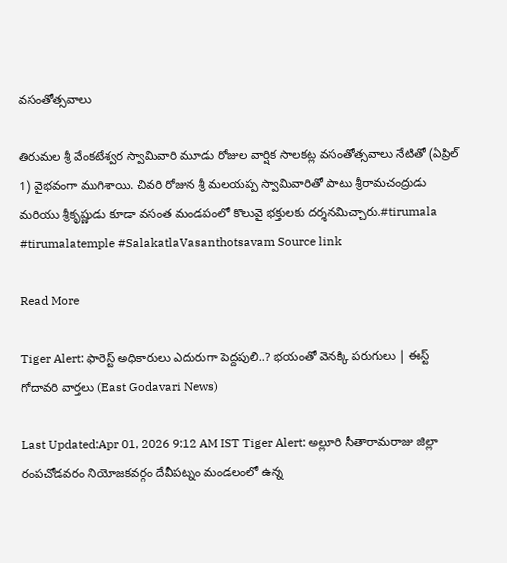వసంతోత్సవాలు

తిరుమల శ్రీ వేంకటేశ్వర స్వామివారి మూడు రోజుల వార్షిక సాలకట్ల వసంతోత్సవాలు నేటితో (ఏప్రిల్ 1) వైభవంగా ముగిశాయి. చివరి రోజున శ్రీ మలయప్ప స్వామివారితో పాటు శ్రీరామచంద్రుడు మరియు శ్రీకృష్ణుడు కూడా వసంత మండపంలో కొలువై భక్తులకు దర్శనమిచ్చారు.#tirumala #tirumalatemple #SalakatlaVasanthotsavam Source link

Read More

Tiger Alert: ఫారెస్ట్ అధికారులు ఎదురుగా పెద్దపులి..? భయంతో వెనక్కి పరుగులు | ఈస్ట్ గోదావరి వార్తలు (East Godavari News)

Last Updated:Apr 01, 2026 9:12 AM IST Tiger Alert: అల్లూరి సీతారామరాజు జిల్లా రంపచోడవరం నియోజకవర్గం దేవీపట్నం మండలంలో ఉన్న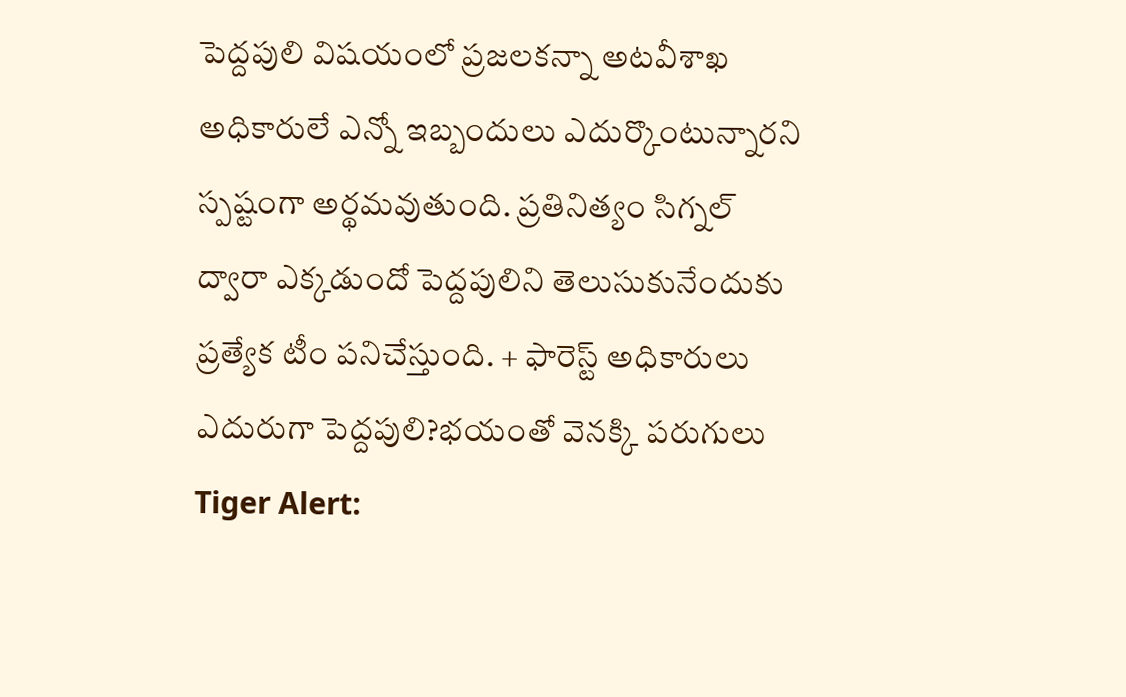పెద్దపులి విషయంలో ప్రజలకన్నా అటవీశాఖ అధికారులే ఎన్నో ఇబ్బందులు ఎదుర్కొంటున్నారని స్పష్టంగా అర్థమవుతుంది. ప్రతినిత్యం సిగ్నల్ ద్వారా ఎక్కడుందో పెద్దపులిని తెలుసుకునేందుకు ప్రత్యేక టీం పనిచేస్తుంది. + ఫారెస్ట్ అధికారులు ఎదురుగా పెద్దపులి?భయంతో వెనక్కి పరుగులు Tiger Alert: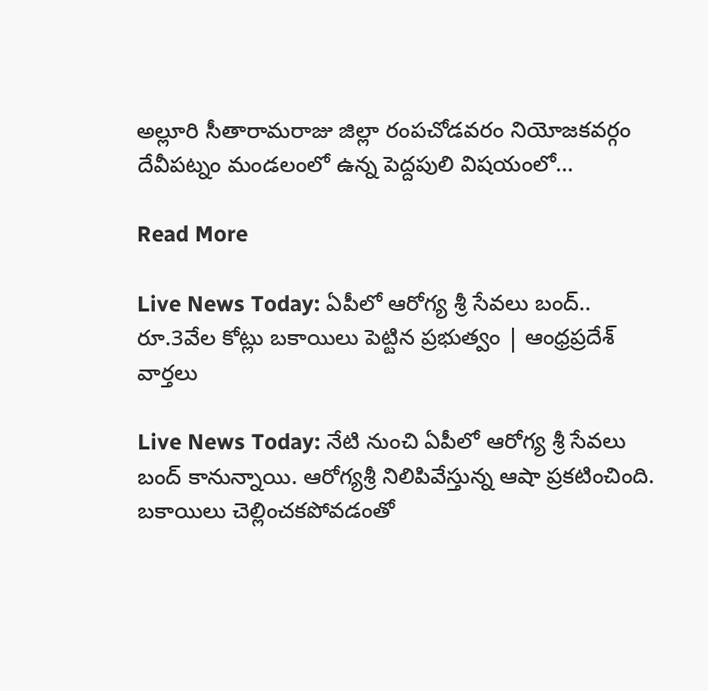అల్లూరి సీతారామరాజు జిల్లా రంపచోడవరం నియోజకవర్గం దేవీపట్నం మండలంలో ఉన్న పెద్దపులి విషయంలో…

Read More

Live News Today: ఏపీలో ఆరోగ్య శ్రీ సేవలు బంద్.. రూ.3వేల కోట్లు బకాయిలు పెట్టిన ప్రభుత్వం | ఆంధ్రప్రదేశ్ వార్తలు

Live News Today: నేటి నుంచి ఏపీలో ఆరోగ్య శ్రీ సేవలు బంద్ కానున్నాయి. ఆరోగ్యశ్రీ నిలిపివేస్తున్న ఆషా ప్రకటించింది. బకాయిలు చెల్లించకపోవడంతో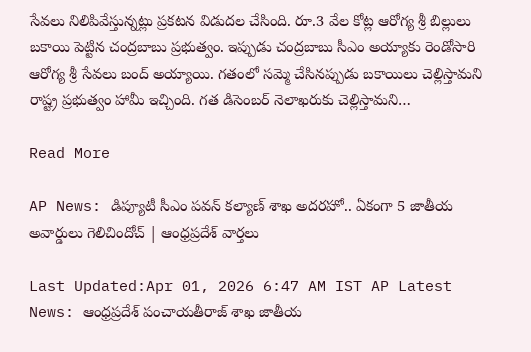సేవలు నిలిపివేస్తున్నట్లు ప్రకటన విడుదల చేసింది. రూ.3 వేల కోట్ల ఆరోగ్య శ్రీ బిల్లులు బకాయి పెట్టిన చంద్రబాబు ప్రభుత్వం. ఇప్పుడు చంద్రబాబు సీఎం అయ్యాకు రెండోసారి ఆరోగ్య శ్రీ సేవలు బంద్ అయ్యాయి. గతంలో సమ్మె చేసినప్పుడు బకాయిలు చెల్లిస్తామని రాష్ట్ర ప్రభుత్వం హామీ ఇచ్చింది. గత డిసెంబర్ నెలాఖరుకు చెల్లిస్తామని…

Read More

AP News: డిప్యూటీ సీఎం పవన్ కల్యాణ్ శాఖ అదరహో.. ఏకంగా 5 జాతీయ అవార్డులు గెలిచిందోచ్ | ఆంధ్రప్రదేశ్ వార్తలు

Last Updated:Apr 01, 2026 6:47 AM IST AP Latest News: ఆంధ్రప్రదేశ్ పంచాయతీరాజ్ శాఖ జాతీయ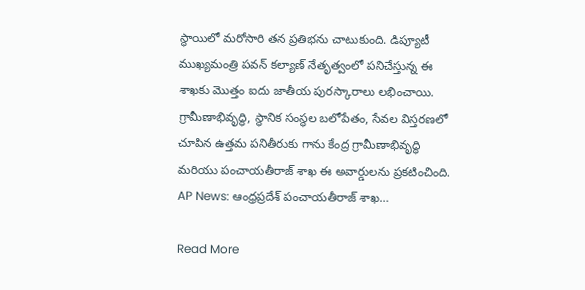స్థాయిలో మరోసారి తన ప్రతిభను చాటుకుంది. డిప్యూటీ ముఖ్యమంత్రి పవన్ కల్యాణ్ నేతృత్వంలో పనిచేస్తున్న ఈ శాఖకు మొత్తం ఐదు జాతీయ పురస్కారాలు లభించాయి. గ్రామీణాభివృద్ధి, స్థానిక సంస్థల బలోపేతం, సేవల విస్తరణలో చూపిన ఉత్తమ పనితీరుకు గాను కేంద్ర గ్రామీణాభివృద్ధి మరియు పంచాయతీరాజ్ శాఖ ఈ అవార్డులను ప్రకటించింది. AP News: ఆంధ్రప్రదేశ్ పంచాయతీరాజ్ శాఖ…

Read More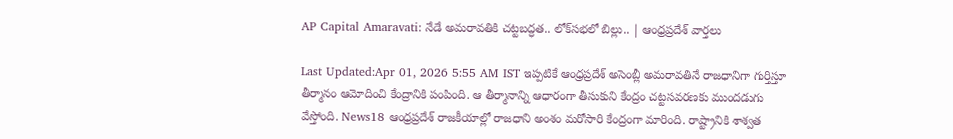AP Capital Amaravati: నేడే అమరావతికి చట్టబద్ధత.. లోక్‌సభలో బిల్లు.. | ఆంధ్రప్రదేశ్ వార్తలు

Last Updated:Apr 01, 2026 5:55 AM IST ఇప్పటికే ఆంధ్రప్రదేశ్ అసెంబ్లీ అమరావతినే రాజధానిగా గుర్తిస్తూ తీర్మానం ఆమోదించి కేంద్రానికి పంపింది. ఆ తీర్మానాన్ని ఆధారంగా తీసుకుని కేంద్రం చట్టసవరణకు ముందడుగు వేస్తోంది. News18 ఆంధ్రప్రదేశ్ రాజకీయాల్లో రాజధాని అంశం మరోసారి కేంద్రంగా మారింది. రాష్ట్రానికి శాశ్వత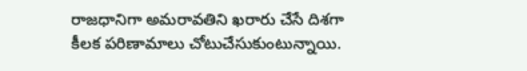రాజధానిగా అమరావతిని ఖరారు చేసే దిశగా కీలక పరిణామాలు చోటుచేసుకుంటున్నాయి.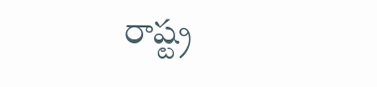రాష్ట్ర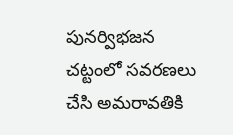పునర్విభజన చట్టంలో సవరణలు చేసి అమరావతికి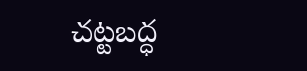చట్టబద్ధ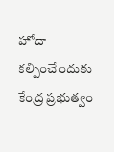హోదా కల్పించేందుకు కేంద్ర ప్రభుత్వం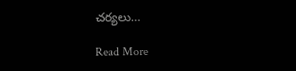చర్యలు…

Read More